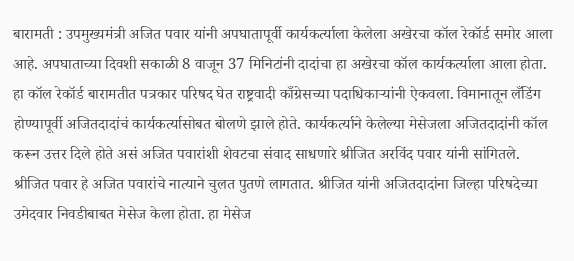बारामती : उपमुख्यमंत्री अजित पवार यांनी अपघातापूर्वी कार्यकर्त्याला केलेला अखेरचा कॉल रेकॉर्ड समोर आला आहे. अपघाताच्या दिवशी सकाळी 8 वाजून 37 मिनिटांनी दादांचा हा अखेरचा कॉल कार्यकर्त्याला आला होता. हा कॉल रेकॉर्ड बारामतीत पत्रकार परिषद घेत राष्ट्रवादी काँग्रेसच्या पदाधिकाऱ्यांनी ऐकवला. विमानातून लँडिंग होण्यापूर्वी अजितदादांचं कार्यकर्त्यासोबत बोलणे झाले होते. कार्यकर्त्याने केलेल्या मेसेजला अजितदादांनी कॉल करून उत्तर दिले होते असं अजित पवारांशी शेवटचा संवाद साधणारे श्रीजित अरविंद पवार यांनी सांगितले.
श्रीजित पवार हे अजित पवारांचे नात्याने चुलत पुतणे लागतात. श्रीजित यांनी अजितदादांना जिल्हा परिषदेच्या उमेदवार निवडीबाबत मेसेज केला होता. हा मेसेज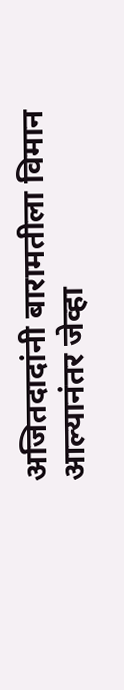अजितदादांनी बारामतीला विमान आल्यानंतर जेव्हा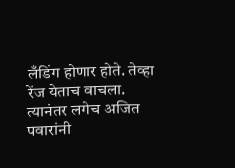लँडिंग होणार होते. तेव्हा रेंज येताच वाचला. त्यानंतर लगेच अजित पवारांनी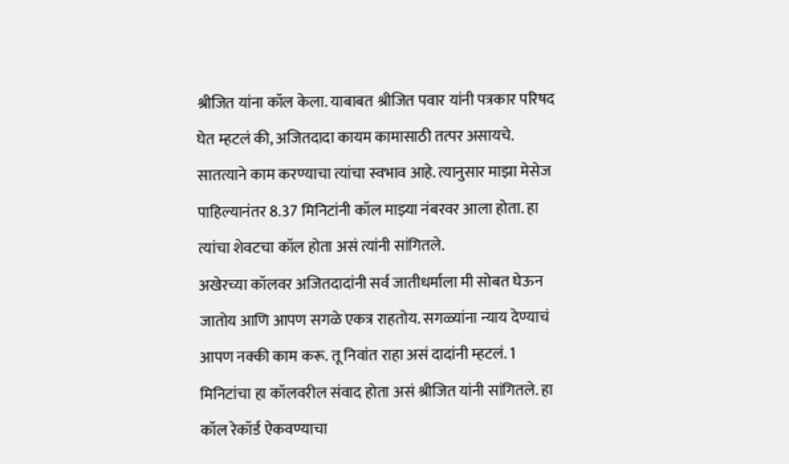श्रीजित यांना कॉल केला. याबाबत श्रीजित पवार यांनी पत्रकार परिषद घेत म्हटलं की, अजितदादा कायम कामासाठी तत्पर असायचे. सातत्याने काम करण्याचा त्यांचा स्वभाव आहे. त्यानुसार माझा मेसेज पाहिल्यानंतर 8.37 मिनिटांनी कॉल माझ्या नंबरवर आला होता. हा त्यांचा शेवटचा कॉल होता असं त्यांनी सांगितले.
अखेरच्या कॉलवर अजितदादांनी सर्व जातीधर्माला मी सोबत घेऊन जातोय आणि आपण सगळे एकत्र राहतोय. सगळ्यांना न्याय देण्याचं आपण नक्की काम करू. तू निवांत राहा असं दादांनी म्हटलं. 1 मिनिटांचा हा कॉलवरील संवाद होता असं श्रीजित यांनी सांगितले. हा कॉल रेकॉर्ड ऐकवण्याचा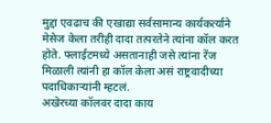मुद्दा एवढाच की एखाद्या सर्वसामान्य कार्यकर्त्याने मेसेज केला तरीही दादा तत्परतेने त्यांना कॉल करत होते. फ्लाईटमध्ये असतानाही जसे त्यांना रेंज मिळाली त्यांनी हा कॉल केला असं राष्ट्रवादीच्या पदाधिकाऱ्यांनी म्हटलं.
अखेरच्या कॉलवर दादा काय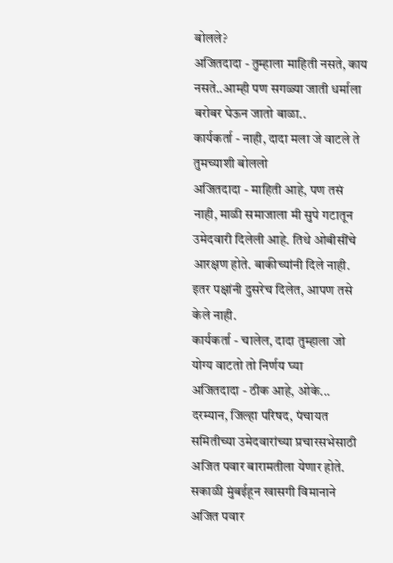बोलले?
अजितदादा - तुम्हाला माहिती नसते, काय नसते..आम्ही पण सगळ्या जाती धर्माला बरोबर घेऊन जातो बाळा..
कार्यकर्ता - नाही, दादा मला जे वाटले ते तुमच्याशी बोललो
अजितदादा - माहिती आहे, पण तसं नाही, माळी समाजाला मी सुपे गटातून उमेदवारी दिलेली आहे. तिथे ओबीसींचे आरक्षण होते. बाकीच्यांनी दिले नाही. इतर पक्षांनी दुसरेच दिलेत, आपण तसे केले नाही.
कार्यकर्ता - चालेल, दादा तुम्हाला जो योग्य वाटतो तो निर्णय घ्या
अजितदादा - ठीक आहे, ओके...
दरम्यान, जिल्हा परिषद, पंचायत समितीच्या उमेदवारांच्या प्रचारसभेसाठी अजित पवार बारामतीला येणार होते. सकाळी मुंबईहून खासगी विमानाने अजित पवार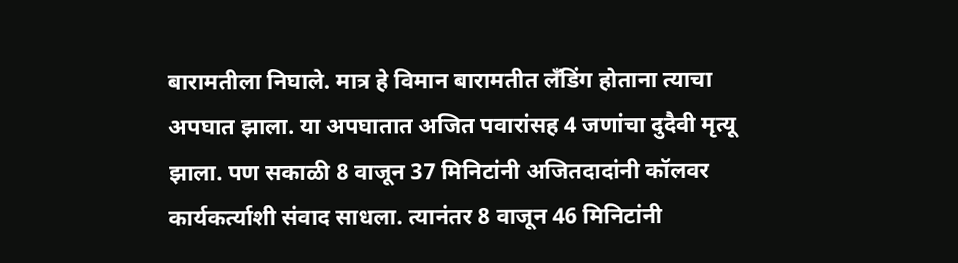बारामतीला निघाले. मात्र हे विमान बारामतीत लँडिंग होताना त्याचा अपघात झाला. या अपघातात अजित पवारांसह 4 जणांचा दुदैवी मृत्यू झाला. पण सकाळी 8 वाजून 37 मिनिटांनी अजितदादांनी कॉलवर कार्यकर्त्याशी संवाद साधला. त्यानंतर 8 वाजून 46 मिनिटांनी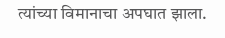त्यांच्या विमानाचा अपघात झाला.